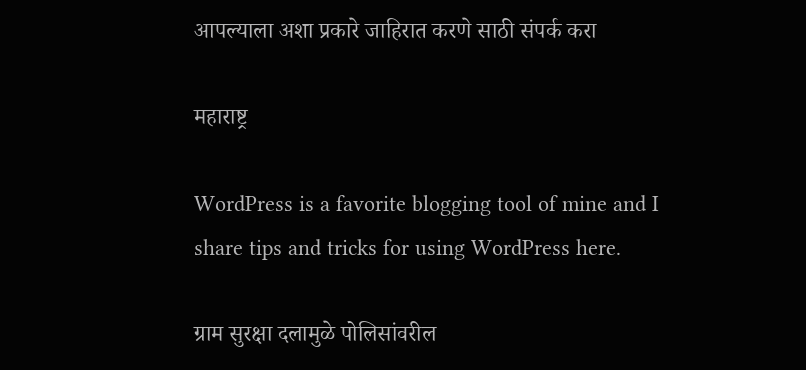आपल्याला अशा प्रकारे जाहिरात करणे साठी संपर्क करा

महाराष्ट्र

WordPress is a favorite blogging tool of mine and I share tips and tricks for using WordPress here.

ग्राम सुरक्षा दलामुळे पोलिसांवरील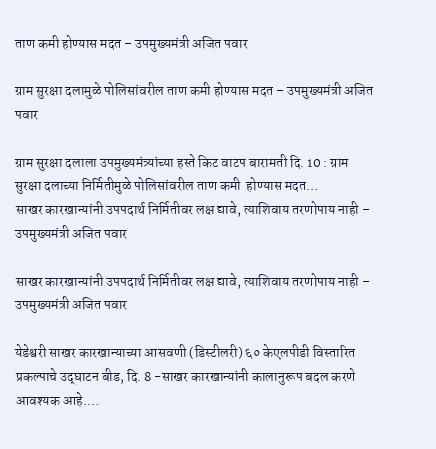ताण कमी होण्यास मदत – उपमुख्यमंत्री अजित पवार

ग्राम सुरक्षा दलामुळे पोलिसांवरील ताण कमी होण्यास मदत – उपमुख्यमंत्री अजित पवार

ग्राम सुरक्षा दलाला उपमुख्यमंत्र्यांच्या हस्ते किट वाटप बारामती दि. 10 : ग्राम सुरक्षा दलाच्या निर्मितीमुळे पोलिसांवरील ताण कमी  होण्यास मदत…
साखर कारखान्यांनी उपपदार्थ निर्मितीवर लक्ष द्यावे, त्याशिवाय तरणोपाय नाही – उपमुख्यमंत्री अजित पवार

साखर कारखान्यांनी उपपदार्थ निर्मितीवर लक्ष द्यावे, त्याशिवाय तरणोपाय नाही – उपमुख्यमंत्री अजित पवार

येडेश्वरी साखर कारखान्याच्या आसवणी (डिस्टीलरी) ६० केएलपीडी विस्तारित प्रकल्पाचे उद्‌घाटन बीड, दि. 8 -साखर कारखान्यांनी कालानुरूप बदल करणे आवश्यक आहे.…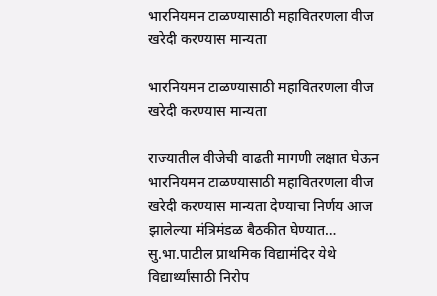भारनियमन टाळण्यासाठी महावितरणला वीज खरेदी करण्यास मान्यता

भारनियमन टाळण्यासाठी महावितरणला वीज खरेदी करण्यास मान्यता

राज्यातील वीजेची वाढती मागणी लक्षात घेऊन भारनियमन टाळण्यासाठी महावितरणला वीज खरेदी करण्यास मान्यता देण्याचा निर्णय आज झालेल्या मंत्रिमंडळ बैठकीत घेण्यात…
सु.भा.पाटील प्राथमिक विद्यामंदिर येथे विद्यार्थ्यांसाठी निरोप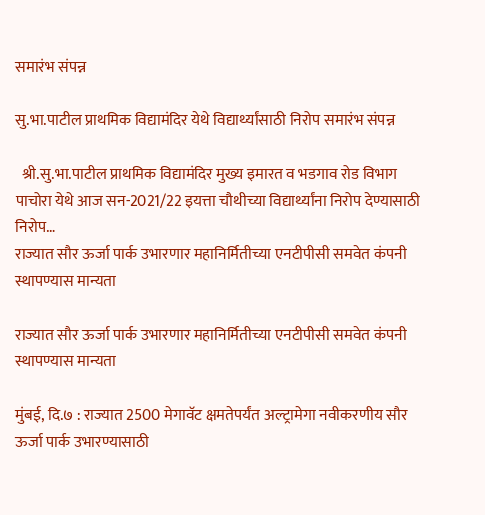समारंभ संपन्न

सु.भा.पाटील प्राथमिक विद्यामंदिर येथे विद्यार्थ्यांसाठी निरोप समारंभ संपन्न

  श्री.सु.भा.पाटील प्राथमिक विद्यामंदिर मुख्य इमारत व भडगाव रोड विभाग पाचोरा येथे आज सन-2021/22 इयत्ता चौथीच्या विद्यार्थ्यांना निरोप देण्यासाठी निरोप…
राज्यात सौर ऊर्जा पार्क उभारणार महानिर्मितीच्या एनटीपीसी समवेत कंपनी स्थापण्यास मान्यता

राज्यात सौर ऊर्जा पार्क उभारणार महानिर्मितीच्या एनटीपीसी समवेत कंपनी स्थापण्यास मान्यता

मुंबई, दि.७ : राज्यात 2500 मेगावॅट क्षमतेपर्यंत अल्ट्रामेगा नवीकरणीय सौर ऊर्जा पार्क उभारण्यासाठी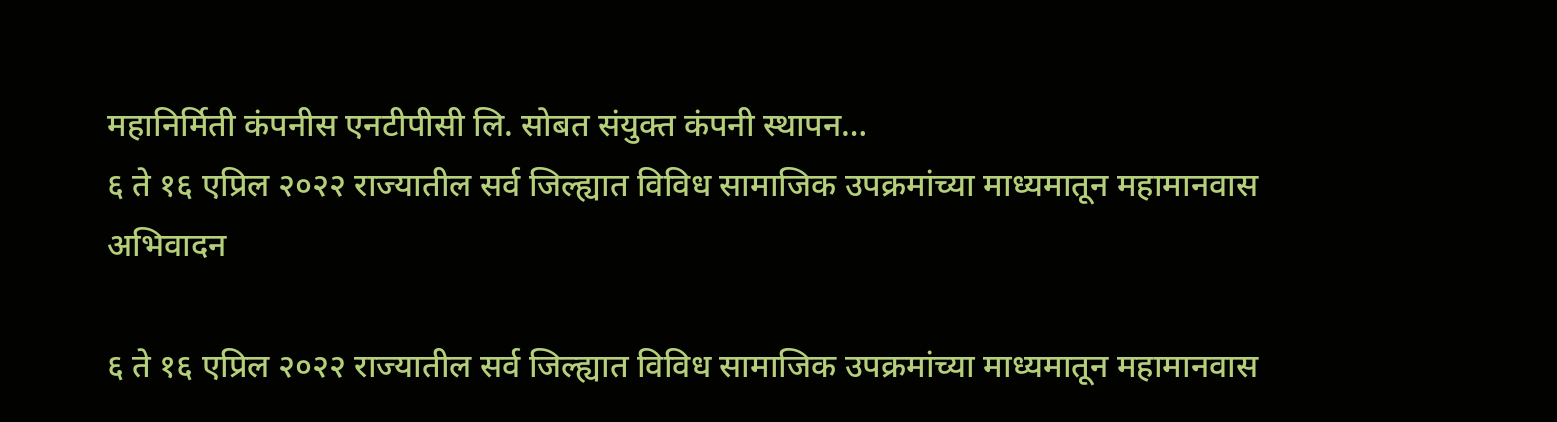महानिर्मिती कंपनीस एनटीपीसी लि. सोबत संयुक्त कंपनी स्थापन…
६ ते १६ एप्रिल २०२२ राज्यातील सर्व जिल्ह्यात विविध सामाजिक उपक्रमांच्या माध्यमातून महामानवास अभिवादन

६ ते १६ एप्रिल २०२२ राज्यातील सर्व जिल्ह्यात विविध सामाजिक उपक्रमांच्या माध्यमातून महामानवास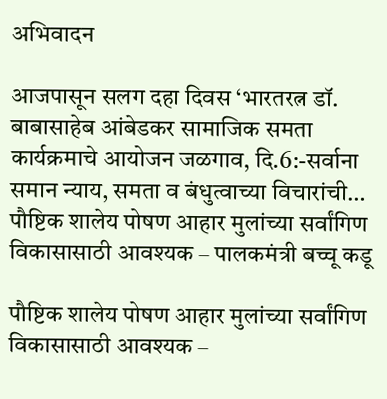अभिवादन

आजपासून सलग दहा दिवस ‘भारतरत्न डॉ. बाबासाहेब आंबेडकर सामाजिक समता कार्यक्रमाचे आयोजन जळगाव, दि.6:-सर्वाना समान न्याय, समता व बंधुत्वाच्या विचारांची…
पौष्टिक शालेय पोषण आहार मुलांच्या सर्वांगिण विकासासाठी आवश्यक – पालकमंत्री बच्चू कडू

पौष्टिक शालेय पोषण आहार मुलांच्या सर्वांगिण विकासासाठी आवश्यक –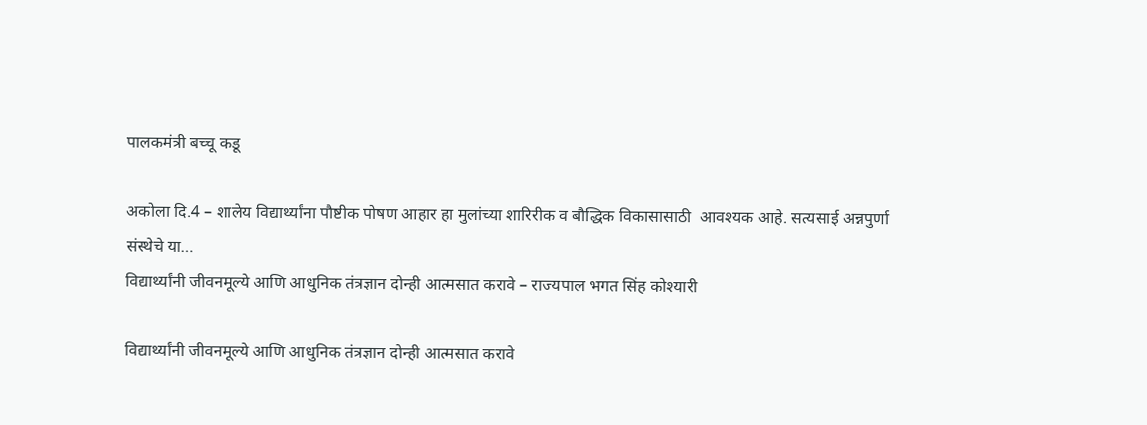पालकमंत्री बच्चू कडू

अकोला दि.4 – शालेय विद्यार्थ्यांना पौष्टीक पोषण आहार हा मुलांच्या शारिरीक व बौद्धिक विकासासाठी  आवश्यक आहे. सत्यसाई अन्नपुर्णा संस्थेचे या…
विद्यार्थ्यांनी जीवनमूल्ये आणि आधुनिक तंत्रज्ञान दोन्ही आत्मसात करावे – राज्यपाल भगत सिंह कोश्यारी

विद्यार्थ्यांनी जीवनमूल्ये आणि आधुनिक तंत्रज्ञान दोन्ही आत्मसात करावे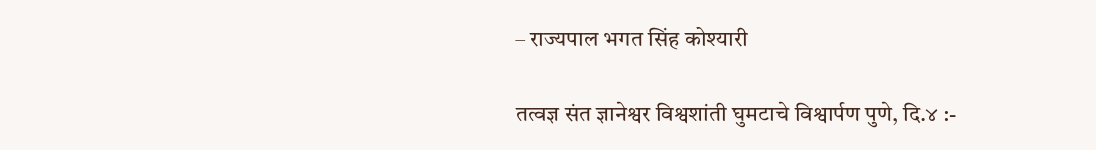– राज्यपाल भगत सिंह कोश्यारी

तत्वज्ञ संत ज्ञानेश्वर विश्वशांती घुमटाचे विश्वार्पण पुणे, दि.४ :-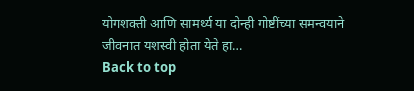योगशक्ती आणि सामर्थ्य या दोन्ही गोष्टींच्या समन्वयाने जीवनात यशस्वी होता येते हा…
Back to top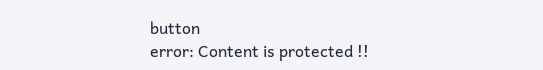button
error: Content is protected !!